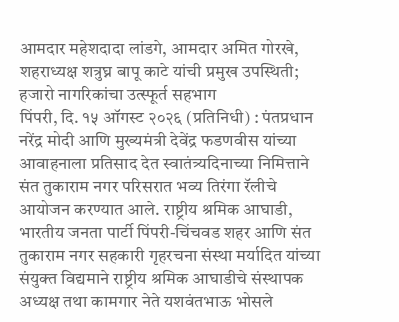आमदार महेशदादा लांडगे, आमदार अमित गोरखे, शहराध्यक्ष शत्रुघ्न बापू काटे यांची प्रमुख उपस्थिती; हजारो नागरिकांचा उत्स्फूर्त सहभाग
पिंपरी, दि. १५ ऑगस्ट २०२६ (प्रतिनिधी) : पंतप्रधान नरेंद्र मोदी आणि मुख्यमंत्री देवेंद्र फडणवीस यांच्या आवाहनाला प्रतिसाद देत स्वातंत्र्यदिनाच्या निमित्ताने संत तुकाराम नगर परिसरात भव्य तिरंगा रॅलीचे आयोजन करण्यात आले. राष्ट्रीय श्रमिक आघाडी, भारतीय जनता पार्टी पिंपरी-चिंचवड शहर आणि संत तुकाराम नगर सहकारी गृहरचना संस्था मर्यादित यांच्या संयुक्त विद्यमाने राष्ट्रीय श्रमिक आघाडीचे संस्थापक अध्यक्ष तथा कामगार नेते यशवंतभाऊ भोसले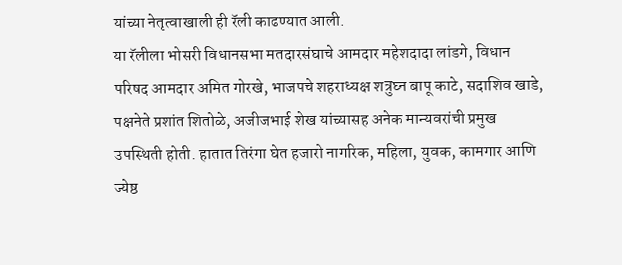यांच्या नेतृत्वाखाली ही रॅली काढण्यात आली.
या रॅलीला भोसरी विधानसभा मतदारसंघाचे आमदार महेशदादा लांडगे, विधान परिषद आमदार अमित गोरखे, भाजपचे शहराध्यक्ष शत्रुघ्न बापू काटे, सदाशिव खाडे, पक्षनेते प्रशांत शितोळे, अजीजभाई शेख यांच्यासह अनेक मान्यवरांची प्रमुख उपस्थिती होती. हातात तिरंगा घेत हजारो नागरिक, महिला, युवक, कामगार आणि ज्येष्ठ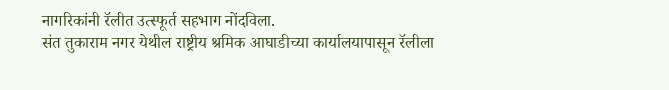नागरिकांनी रॅलीत उत्स्फूर्त सहभाग नोंदविला.
संत तुकाराम नगर येथील राष्ट्रीय श्रमिक आघाडीच्या कार्यालयापासून रॅलीला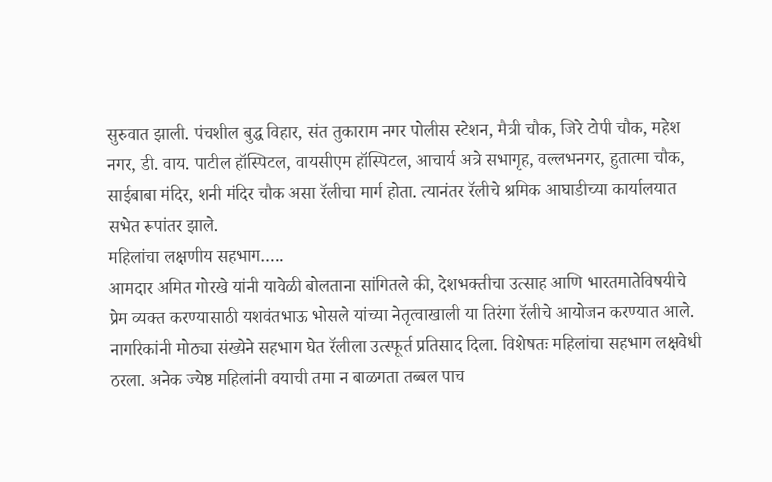सुरुवात झाली. पंचशील बुद्ध विहार, संत तुकाराम नगर पोलीस स्टेशन, मैत्री चौक, जिरे टोपी चौक, महेश नगर, डी. वाय. पाटील हॉस्पिटल, वायसीएम हॉस्पिटल, आचार्य अत्रे सभागृह, वल्लभनगर, हुतात्मा चौक, साईबाबा मंदिर, शनी मंदिर चौक असा रॅलीचा मार्ग होता. त्यानंतर रॅलीचे श्रमिक आघाडीच्या कार्यालयात सभेत रूपांतर झाले.
महिलांचा लक्षणीय सहभाग…..
आमदार अमित गोरखे यांनी यावेळी बोलताना सांगितले की, देशभक्तीचा उत्साह आणि भारतमातेविषयीचे प्रेम व्यक्त करण्यासाठी यशवंतभाऊ भोसले यांच्या नेतृत्वाखाली या तिरंगा रॅलीचे आयोजन करण्यात आले. नागरिकांनी मोठ्या संख्येने सहभाग घेत रॅलीला उत्स्फूर्त प्रतिसाद दिला. विशेषतः महिलांचा सहभाग लक्षवेधी ठरला. अनेक ज्येष्ठ महिलांनी वयाची तमा न बाळगता तब्बल पाच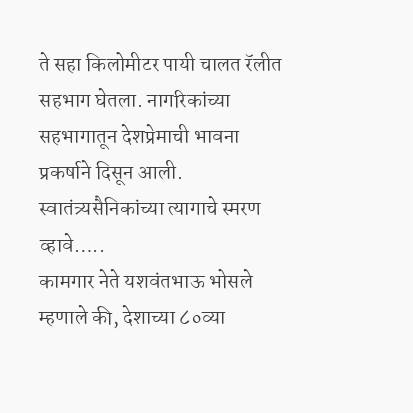ते सहा किलोमीटर पायी चालत रॅलीत सहभाग घेतला. नागरिकांच्या सहभागातून देशप्रेमाची भावना प्रकर्षाने दिसून आली.
स्वातंत्र्यसैनिकांच्या त्यागाचे स्मरण व्हावे…..
कामगार नेते यशवंतभाऊ भोसले म्हणाले की, देशाच्या ८०व्या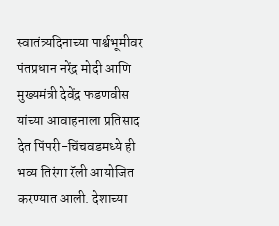स्वातंत्र्यदिनाच्या पार्श्वभूमीवर पंतप्रधान नरेंद्र मोदी आणि मुख्यमंत्री देवेंद्र फडणवीस यांच्या आवाहनाला प्रतिसाद देत पिंपरी-चिंचवडमध्ये ही भव्य तिरंगा रॅली आयोजित करण्यात आली. देशाच्या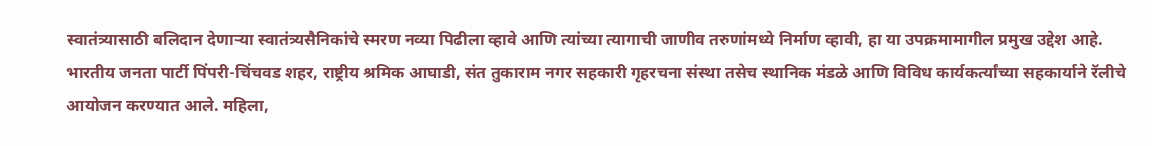स्वातंत्र्यासाठी बलिदान देणाऱ्या स्वातंत्र्यसैनिकांचे स्मरण नव्या पिढीला व्हावे आणि त्यांच्या त्यागाची जाणीव तरुणांमध्ये निर्माण व्हावी, हा या उपक्रमामागील प्रमुख उद्देश आहे.
भारतीय जनता पार्टी पिंपरी-चिंचवड शहर, राष्ट्रीय श्रमिक आघाडी, संत तुकाराम नगर सहकारी गृहरचना संस्था तसेच स्थानिक मंडळे आणि विविध कार्यकर्त्यांच्या सहकार्याने रॅलीचे आयोजन करण्यात आले. महिला,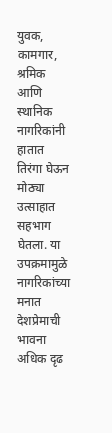युवक, कामगार, श्रमिक आणि स्थानिक नागरिकांनी हातात तिरंगा घेऊन मोठ्या उत्साहात सहभाग घेतला. या उपक्रमामुळे नागरिकांच्या मनात देशप्रेमाची भावना अधिक दृढ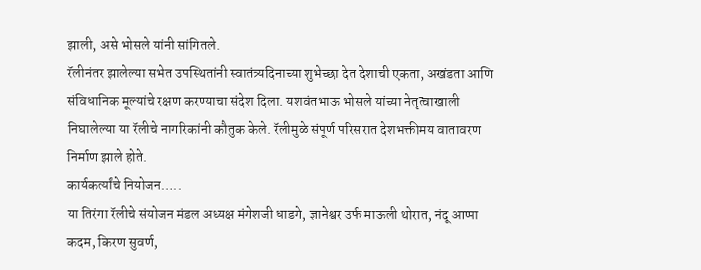झाली, असे भोसले यांनी सांगितले.
रॅलीनंतर झालेल्या सभेत उपस्थितांनी स्वातंत्र्यदिनाच्या शुभेच्छा देत देशाची एकता, अखंडता आणि संविधानिक मूल्यांचे रक्षण करण्याचा संदेश दिला. यशवंतभाऊ भोसले यांच्या नेतृत्वाखाली निघालेल्या या रॅलीचे नागरिकांनी कौतुक केले. रॅलीमुळे संपूर्ण परिसरात देशभक्तीमय वातावरण निर्माण झाले होते.
कार्यकर्त्यांचे नियोजन…..
या तिरंगा रॅलीचे संयोजन मंडल अध्यक्ष मंगेशजी धाडगे, ज्ञानेश्वर उर्फ माऊली थोरात, नंदू आप्पा कदम, किरण सुवर्ण,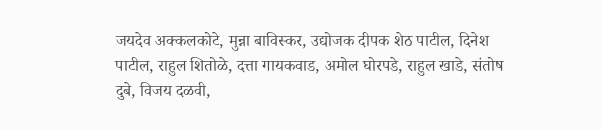जयदेव अक्कलकोटे, मुन्ना बाविस्कर, उद्योजक दीपक शेठ पाटील, दिनेश पाटील, राहुल शितोळे, दत्ता गायकवाड, अमोल घोरपडे, राहुल खाडे, संतोष दुबे, विजय दळवी,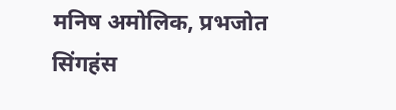मनिष अमोलिक, प्रभजोत सिंगहंस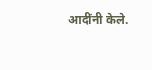आदींनी केले.